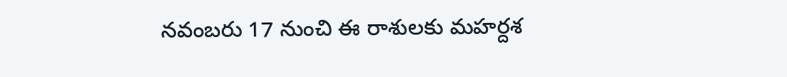నవంబరు 17 నుంచి ఈ రాశులకు మహర్దశ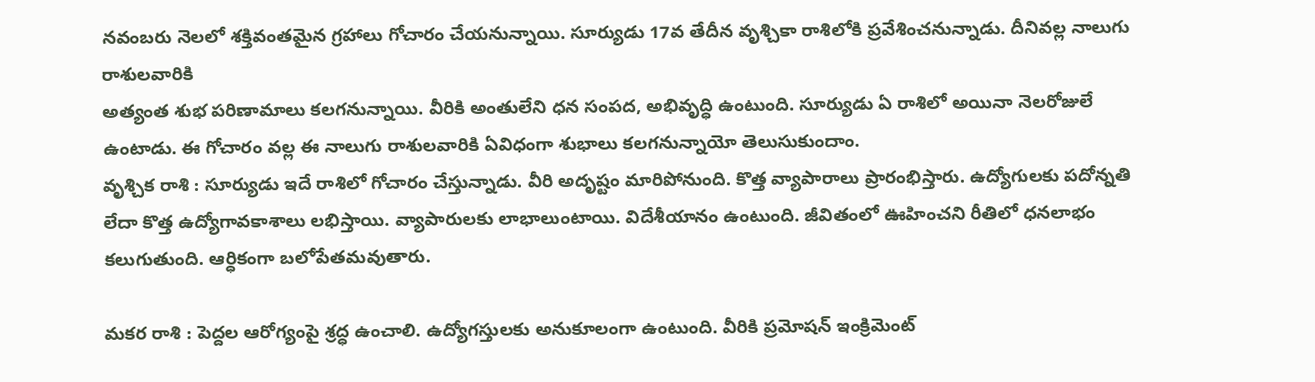నవంబరు నెలలో శక్తివంతమైన గ్రహాలు గోచారం చేయనున్నాయి. సూర్యుడు 17వ తేదీన వృశ్చికా రాశిలోకి ప్రవేశించనున్నాడు. దీనివల్ల నాలుగు రాశులవారికి
అత్యంత శుభ పరిణామాలు కలగనున్నాయి. వీరికి అంతులేని ధన సంపద, అభివృద్ధి ఉంటుంది. సూర్యుడు ఏ రాశిలో అయినా నెలరోజులే ఉంటాడు. ఈ గోచారం వల్ల ఈ నాలుగు రాశులవారికి ఏవిధంగా శుభాలు కలగనున్నాయో తెలుసుకుందాం.
వృశ్చిక రాశి : సూర్యుడు ఇదే రాశిలో గోచారం చేస్తున్నాడు. వీరి అదృష్టం మారిపోనుంది. కొత్త వ్యాపారాలు ప్రారంభిస్తారు. ఉద్యోగులకు పదోన్నతి లేదా కొత్త ఉద్యోగావకాశాలు లభిస్తాయి. వ్యాపారులకు లాభాలుంటాయి. విదేశీయానం ఉంటుంది. జీవితంలో ఊహించని రీతిలో ధనలాభం కలుగుతుంది. ఆర్ధికంగా బలోపేతమవుతారు.

మకర రాశి : పెద్దల ఆరోగ్యంపై శ్రద్ధ ఉంచాలి. ఉద్యోగస్తులకు అనుకూలంగా ఉంటుంది. వీరికి ప్రమోషన్ ఇంక్రిమెంట్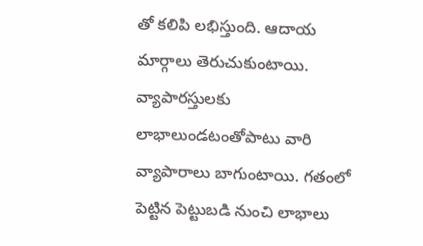తో కలిపి లభిస్తుంది. ఆదాయ మార్గాలు తెరుచుకుంటాయి. వ్యాపారస్తులకు లాభాలుండటంతోపాటు వారి వ్యాపారాలు బాగుంటాయి. గతంలో పెట్టిన పెట్టుబడి నుంచి లాభాలు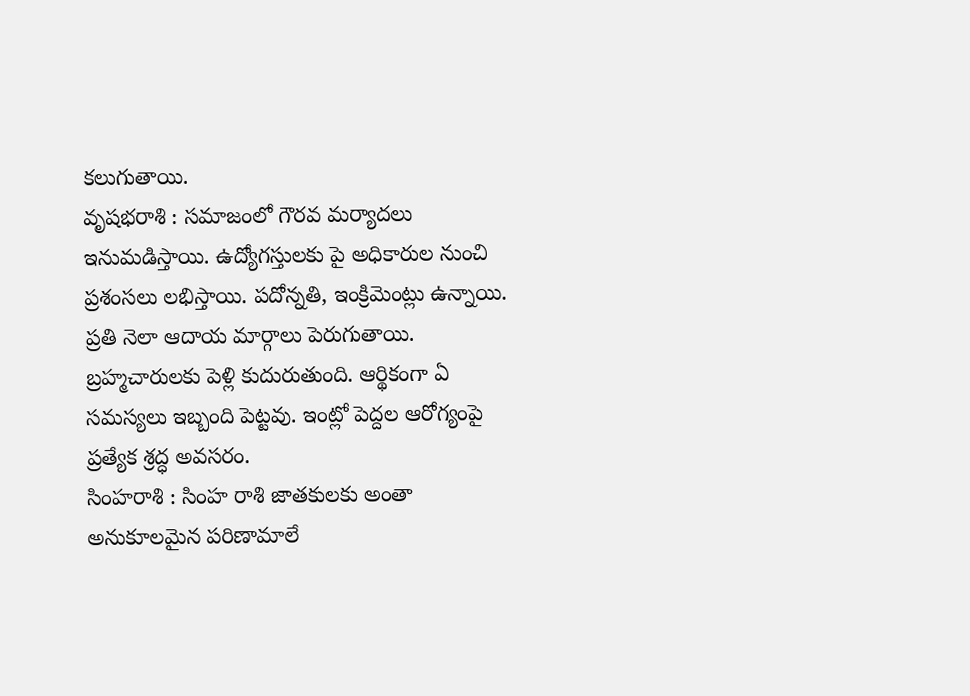కలుగుతాయి.
వృషభరాశి : సమాజంలో గౌరవ మర్యాదలు ఇనుమడిస్తాయి. ఉద్యోగస్తులకు పై అధికారుల నుంచి ప్రశంసలు లభిస్తాయి. పదోన్నతి, ఇంక్రిమెంట్లు ఉన్నాయి. ప్రతి నెలా ఆదాయ మార్గాలు పెరుగుతాయి. బ్రహ్మచారులకు పెళ్లి కుదురుతుంది. ఆర్థికంగా ఏ సమస్యలు ఇబ్బంది పెట్టవు. ఇంట్లో పెద్దల ఆరోగ్యంపై ప్రత్యేక శ్రద్ధ అవసరం.
సింహరాశి : సింహ రాశి జాతకులకు అంతా అనుకూలమైన పరిణామాలే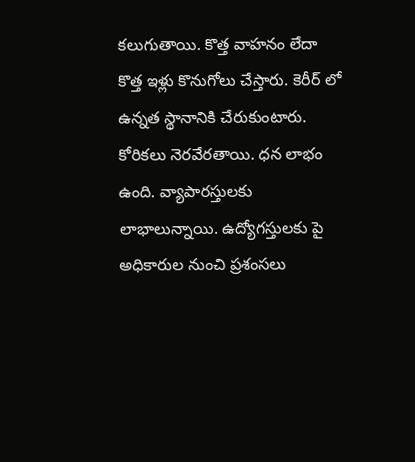కలుగుతాయి. కొత్త వాహనం లేదా కొత్త ఇళ్లు కొనుగోలు చేస్తారు. కెరీర్ లో ఉన్నత స్థానానికి చేరుకుంటారు. కోరికలు నెరవేరతాయి. ధన లాభం ఉంది. వ్యాపారస్తులకు లాభాలున్నాయి. ఉద్యోగస్తులకు పై అధికారుల నుంచి ప్రశంసలు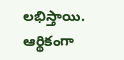లభిస్తాయి. ఆర్థికంగా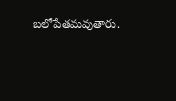బలోపేతమవుతారు.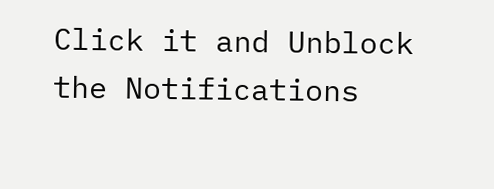Click it and Unblock the Notifications